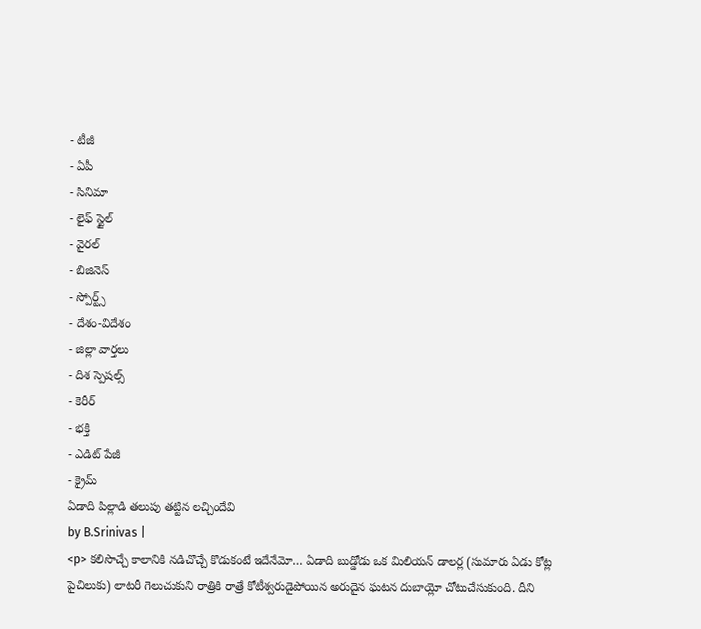- టీజీ
- ఏపీ
- సినిమా
- లైఫ్ స్టైల్
- వైరల్
- బిజినెస్
- స్పోర్ట్స్
- దేశం-విదేశం
- జిల్లా వార్తలు
- దిశ స్పెషల్స్
- కెరీర్
- భక్తి
- ఎడిట్ పేజీ
- క్రైమ్
ఏడాది పిల్లాడి తలుపు తట్టిన లచ్చిందేవి
by B.Srinivas |
<p> కలిసొచ్చే కాలానికి నడిచొచ్చే కొడుకంటే ఇదేనేమో… ఏడాది బుడ్డోడు ఒక మిలియన్ డాలర్ల (సుమారు ఏడు కోట్ల పైచిలుకు) లాటరీ గెలుచుకుని రాత్రికి రాత్రే కోటీశ్వరుడైపోయిన అరుదైన ఘటన దుబాయ్లో చోటుచేసుకుంది. దీని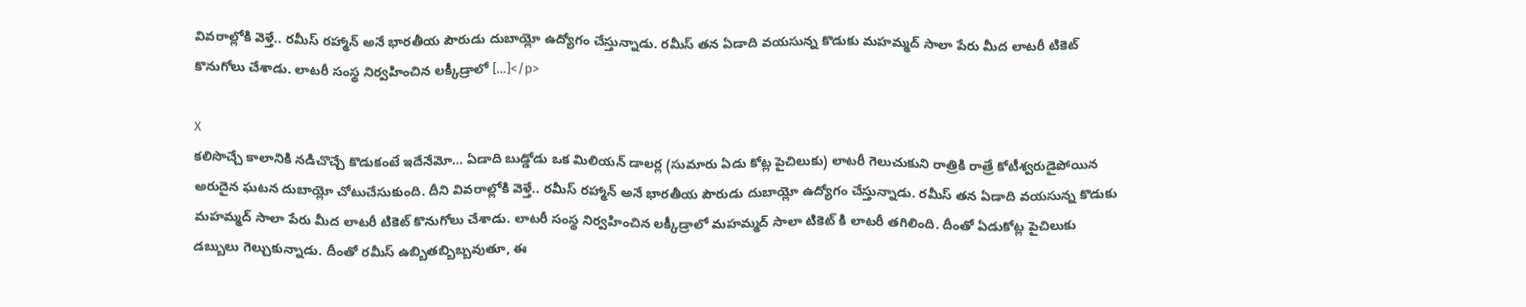వివరాల్లోకి వెళ్తే.. రమీస్ రహ్మాన్ అనే భారతీయ పౌరుడు దుబాయ్లో ఉద్యోగం చేస్తున్నాడు. రమీస్ తన ఏడాది వయసున్న కొడుకు మహమ్మద్ సాలా పేరు మీద లాటరీ టికెట్ కొనుగోలు చేశాడు. లాటరీ సంస్థ నిర్వహించిన లక్కీడ్రాలో […]</p>

X
కలిసొచ్చే కాలానికి నడిచొచ్చే కొడుకంటే ఇదేనేమో… ఏడాది బుడ్డోడు ఒక మిలియన్ డాలర్ల (సుమారు ఏడు కోట్ల పైచిలుకు) లాటరీ గెలుచుకుని రాత్రికి రాత్రే కోటీశ్వరుడైపోయిన అరుదైన ఘటన దుబాయ్లో చోటుచేసుకుంది. దీని వివరాల్లోకి వెళ్తే.. రమీస్ రహ్మాన్ అనే భారతీయ పౌరుడు దుబాయ్లో ఉద్యోగం చేస్తున్నాడు. రమీస్ తన ఏడాది వయసున్న కొడుకు మహమ్మద్ సాలా పేరు మీద లాటరీ టికెట్ కొనుగోలు చేశాడు. లాటరీ సంస్థ నిర్వహించిన లక్కీడ్రాలో మహమ్మద్ సాలా టికెట్ కి లాటరీ తగిలింది. దీంతో ఏడుకోట్ల పైచిలుకు డబ్బులు గెల్చుకున్నాడు. దీంతో రమీస్ ఉబ్బితబ్బిబ్బవుతూ, ఈ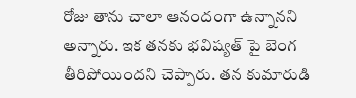రోజు తాను చాలా ఆనందంగా ఉన్నానని అన్నారు. ఇక తనకు భవిష్యత్ పై బెంగ తీరిపోయిందని చెప్పారు. తన కుమారుడి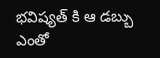భవిష్యత్ కి ఆ డబ్బు ఎంతో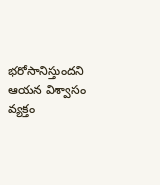భరోసానిస్తుందని ఆయన విశ్వాసం వ్యక్తం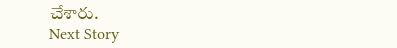చేశారు.
Next Story